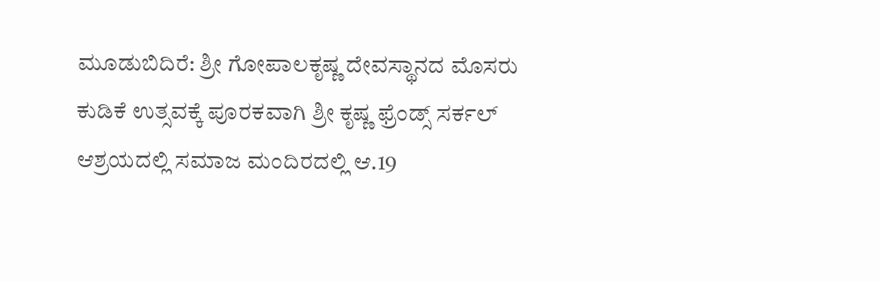ಮೂಡುಬಿದಿರೆ: ಶ್ರೀ ಗೋಪಾಲಕೃಷ್ಣ ದೇವಸ್ಥಾನದ ಮೊಸರು ಕುಡಿಕೆ ಉತ್ಸವಕ್ಕೆ ಪೂರಕವಾಗಿ ಶ್ರೀ ಕೃಷ್ಣ ಫ್ರೆಂಡ್ಸ್ ಸರ್ಕಲ್ ಆಶ್ರಯದಲ್ಲಿ ಸಮಾಜ ಮಂದಿರದಲ್ಲಿ ಆ.19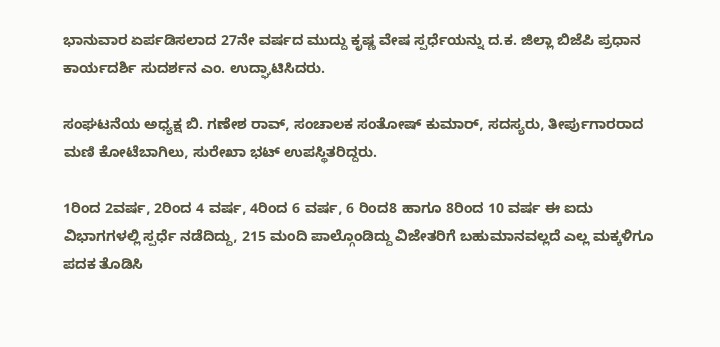ಭಾನುವಾರ ಏರ್ಪಡಿಸಲಾದ 27ನೇ ವರ್ಷದ ಮುದ್ದು ಕೃಷ್ಣ ವೇಷ ಸ್ಪರ್ಧೆಯನ್ನು ದ.ಕ. ಜಿಲ್ಲಾ ಬಿಜೆಪಿ ಪ್ರಧಾನ ಕಾರ್ಯದರ್ಶಿ ಸುದರ್ಶನ ಎಂ. ಉದ್ಘಾಟಿಸಿದರು.

ಸಂಘಟನೆಯ ಅಧ್ಯಕ್ಷ ಬಿ. ಗಣೇಶ ರಾವ್, ಸಂಚಾಲಕ ಸಂತೋಷ್ ಕುಮಾರ್, ಸದಸ್ಯರು, ತೀರ್ಪುಗಾರರಾದ ಮಣಿ ಕೋಟೆಬಾಗಿಲು, ಸುರೇಖಾ ಭಟ್ ಉಪಸ್ಥಿತರಿದ್ದರು.

1ರಿಂದ 2ವರ್ಷ, 2ರಿಂದ 4 ವರ್ಷ, 4ರಿಂದ 6 ವರ್ಷ, 6 ರಿಂದ8 ಹಾಗೂ 8ರಿಂದ 10 ವರ್ಷ ಈ ಐದು ವಿಭಾಗಗಳಲ್ಲಿ ಸ್ಪರ್ಧೆ ನಡೆದಿದ್ದು, 215 ಮಂದಿ ಪಾಲ್ಗೊಂಡಿದ್ದು ವಿಜೇತರಿಗೆ ಬಹುಮಾನವಲ್ಲದೆ ಎಲ್ಲ ಮಕ್ಕಳಿಗೂ ಪದಕ ತೊಡಿಸಿ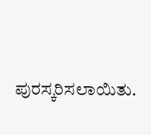ಪುರಸ್ಕರಿಸಲಾಯಿತು.